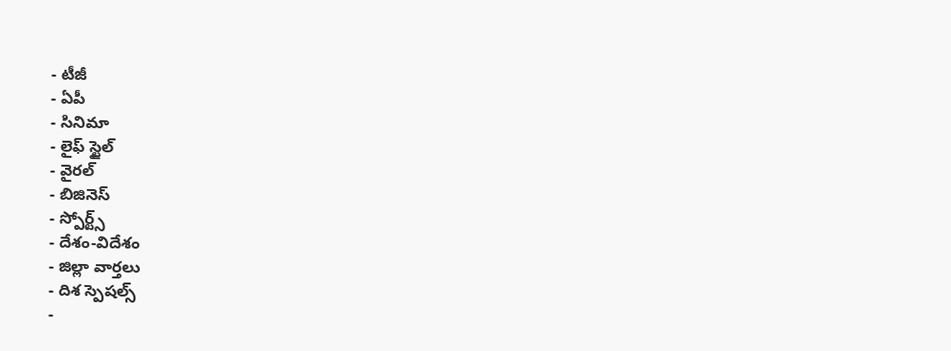- టీజీ
- ఏపీ
- సినిమా
- లైఫ్ స్టైల్
- వైరల్
- బిజినెస్
- స్పోర్ట్స్
- దేశం-విదేశం
- జిల్లా వార్తలు
- దిశ స్పెషల్స్
-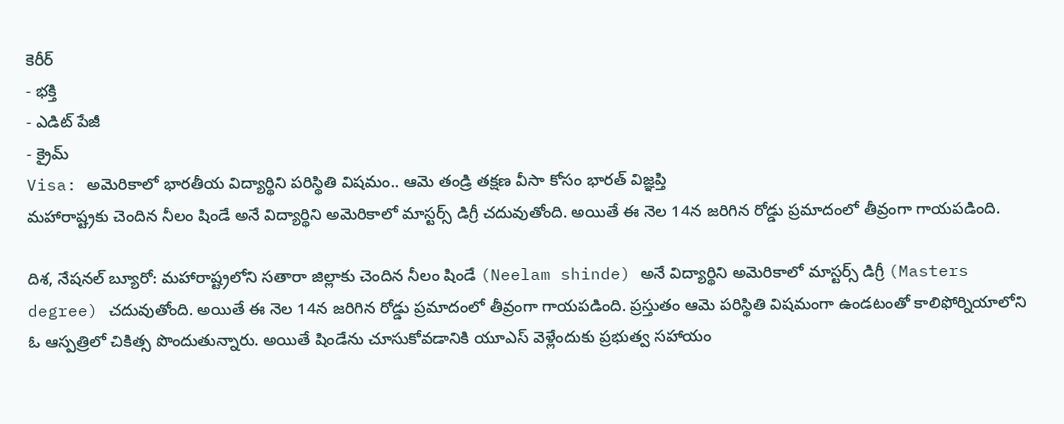కెరీర్
- భక్తి
- ఎడిట్ పేజీ
- క్రైమ్
Visa: అమెరికాలో భారతీయ విద్యార్థిని పరిస్థితి విషమం.. ఆమె తండ్రి తక్షణ వీసా కోసం భారత్ విజ్ఞప్తి
మహారాష్ట్రకు చెందిన నీలం షిండే అనే విద్యార్థిని అమెరికాలో మాస్టర్స్ డిగ్రీ చదువుతోంది. అయితే ఈ నెల 14న జరిగిన రోడ్డు ప్రమాదంలో తీవ్రంగా గాయపడింది.

దిశ, నేషనల్ బ్యూరో: మహారాష్ట్రలోని సతారా జిల్లాకు చెందిన నీలం షిండే (Neelam shinde) అనే విద్యార్థిని అమెరికాలో మాస్టర్స్ డిగ్రీ (Masters degree) చదువుతోంది. అయితే ఈ నెల 14న జరిగిన రోడ్డు ప్రమాదంలో తీవ్రంగా గాయపడింది. ప్రస్తుతం ఆమె పరిస్థితి విషమంగా ఉండటంతో కాలిఫోర్నియాలోని ఓ ఆస్పత్రిలో చికిత్స పొందుతున్నారు. అయితే షిండేను చూసుకోవడానికి యూఎస్ వెళ్లేందుకు ప్రభుత్వ సహాయం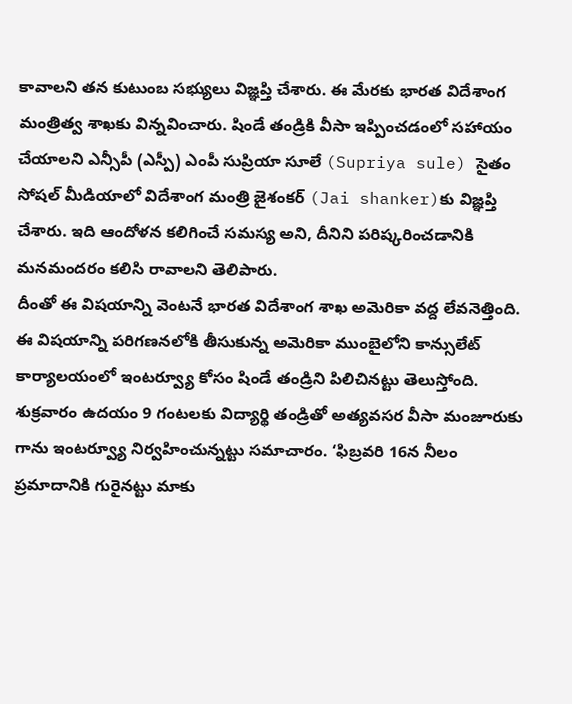కావాలని తన కుటుంబ సభ్యులు విజ్ఞప్తి చేశారు. ఈ మేరకు భారత విదేశాంగ మంత్రిత్వ శాఖకు విన్నవించారు. షిండే తండ్రికి వీసా ఇప్పించడంలో సహాయం చేయాలని ఎన్సీపీ (ఎస్పీ) ఎంపీ సుప్రియా సూలే (Supriya sule) సైతం సోషల్ మీడియాలో విదేశాంగ మంత్రి జైశంకర్ (Jai shanker)కు విజ్ఞప్తి చేశారు. ఇది ఆందోళన కలిగించే సమస్య అని, దీనిని పరిష్కరించడానికి మనమందరం కలిసి రావాలని తెలిపారు.
దీంతో ఈ విషయాన్ని వెంటనే భారత విదేశాంగ శాఖ అమెరికా వద్ద లేవనెత్తింది. ఈ విషయాన్ని పరిగణనలోకి తీసుకున్న అమెరికా ముంబైలోని కాన్సులేట్ కార్యాలయంలో ఇంటర్వ్యూ కోసం షిండే తండ్రిని పిలిచినట్టు తెలుస్తోంది. శుక్రవారం ఉదయం 9 గంటలకు విద్యార్థి తండ్రితో అత్యవసర వీసా మంజూరుకు గాను ఇంటర్వ్యూ నిర్వహించున్నట్టు సమాచారం. ‘ఫిబ్రవరి 16న నీలం ప్రమాదానికి గురైనట్టు మాకు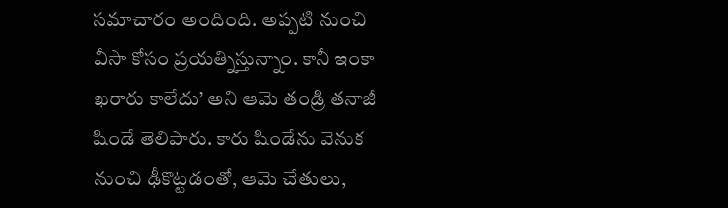సమాచారం అందింది. అప్పటి నుంచి వీసా కోసం ప్రయత్నిస్తున్నాం. కానీ ఇంకా ఖరారు కాలేదు’ అని ఆమె తండ్రి తనాజీ షిండే తెలిపారు. కారు షిండేను వెనుక నుంచి ఢీకొట్టడంతో, ఆమె చేతులు,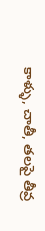కాళ్ళు, చాతీ, తలపై తీవ్ర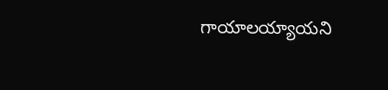గాయాలయ్యాయని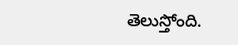తెలుస్తోంది.